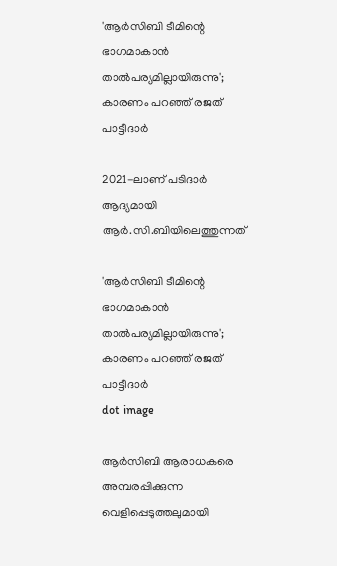'ആർസിബി ടീമിന്റെ ഭാഗമാകാൻ താൽപര്യമില്ലായിരുന്നു'; കാരണം പറഞ്ഞ് രജത് പാട്ടീദാർ

2021-ലാണ് പടിദാർ ആദ്യമായി ആർ.സി.ബിയിലെത്തുന്നത്

'ആർസിബി ടീമിന്റെ ഭാഗമാകാൻ താൽപര്യമില്ലായിരുന്നു'; കാരണം പറഞ്ഞ് രജത് പാട്ടീദാർ
dot image

ആർസിബി ആരാധകരെ അമ്പരപ്പിക്കുന്ന വെളിപ്പെടുത്തലുമായി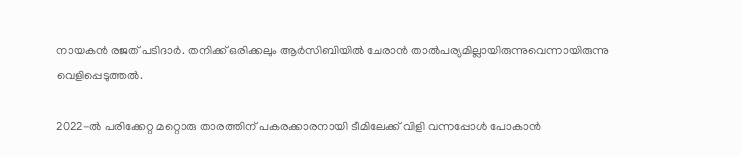നായകൻ രജത് പടിദാർ. തനിക്ക് ഒരിക്കലും ആര്‍സിബിയില്‍ ചേരാൻ താല്‍പര്യമില്ലായിരുന്നുവെന്നായിരുന്നു വെളിപ്പെടുത്തൽ.

2022-ൽ പരിക്കേറ്റ മറ്റൊരു താരത്തിന് പകരക്കാരനായി ടീമിലേക്ക് വിളി വന്നപ്പോൾ പോകാൻ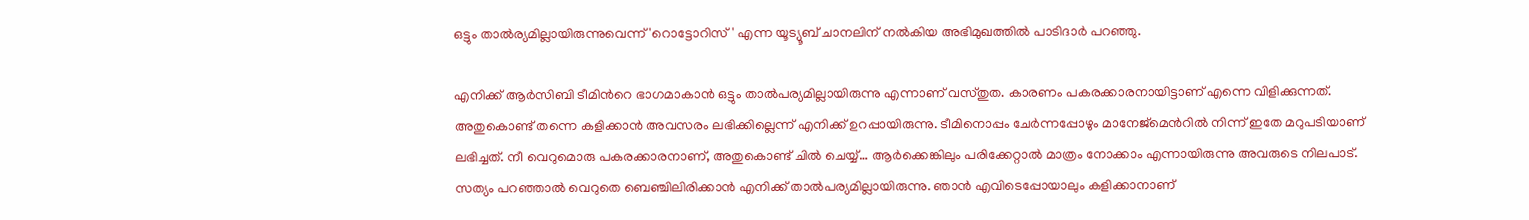ഒട്ടും താൽര്യമില്ലായിരുന്നുവെന്ന് 'റൊട്ടോറിസ്' എന്ന യൂട്യൂബ് ചാനലിന് നൽകിയ അഭിമുഖത്തിൽ പാടിദാര്‍ പറ‍ഞ്ഞു.

എനിക്ക് ആർസിബി ടീമിന്‍റെ ഭാഗമാകാൻ ഒട്ടും താൽപര്യമില്ലായിരുന്നു എന്നാണ് വസ്തുത. കാരണം പകരക്കാരനായിട്ടാണ് എന്നെ വിളിക്കുന്നത്. അതുകൊണ്ട് തന്നെ കളിക്കാൻ അവസരം ലഭിക്കില്ലെന്ന് എനിക്ക് ഉറപ്പായിരുന്നു. ടീമിനൊപ്പം ചേർന്നപ്പോഴും മാനേജ്‌മെന്‍റിൽ നിന്ന് ഇതേ മറുപടിയാണ് ലഭിച്ചത്. നീ വെറുമൊരു പകരക്കാരനാണ്, അതുകൊണ്ട് ചിൽ ചെയ്യ്… ആർക്കെങ്കിലും പരിക്കേറ്റാൽ മാത്രം നോക്കാം എന്നായിരുന്നു അവരുടെ നിലപാട്. സത്യം പറഞ്ഞാൽ വെറുതെ ബെഞ്ചിലിരിക്കാൻ എനിക്ക് താൽപര്യമില്ലായിരുന്നു. ഞാൻ എവിടെപ്പോയാലും കളിക്കാനാണ്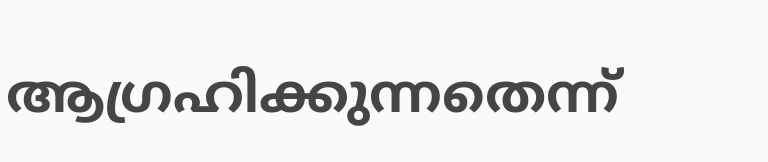ആഗ്രഹിക്കുന്നതെന്ന്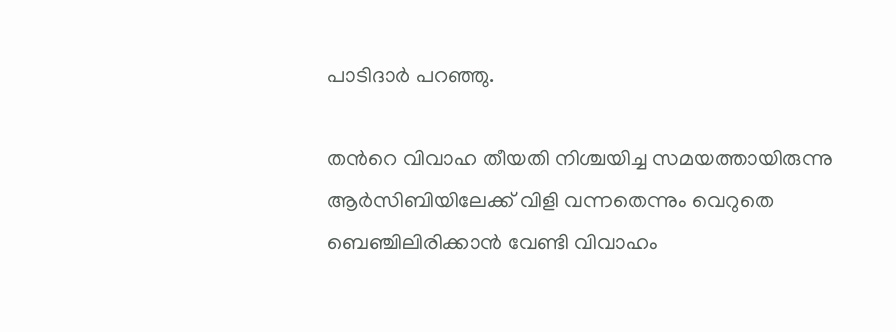പാടിദാര്‍ പറഞ്ഞു.

തന്‍റെ വിവാഹ തീയതി നിശ്ചയിച്ച സമയത്തായിരുന്നു ആര്‍സിബിയിലേക്ക് വിളി വന്നതെന്നും വെറുതെ ബെഞ്ചിലിരിക്കാൻ വേണ്ടി വിവാഹം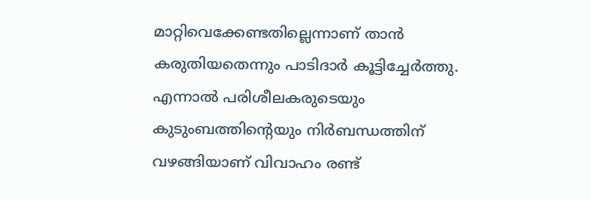മാറ്റിവെക്കേണ്ടതില്ലെന്നാണ് താൻ കരുതിയതെന്നും പാടിദാർ കൂട്ടിച്ചേർത്തു. എന്നാൽ പരിശീലകരുടെയും കുടുംബത്തിന്‍റെയും നിർബന്ധത്തിന് വഴങ്ങിയാണ് വിവാഹം രണ്ട്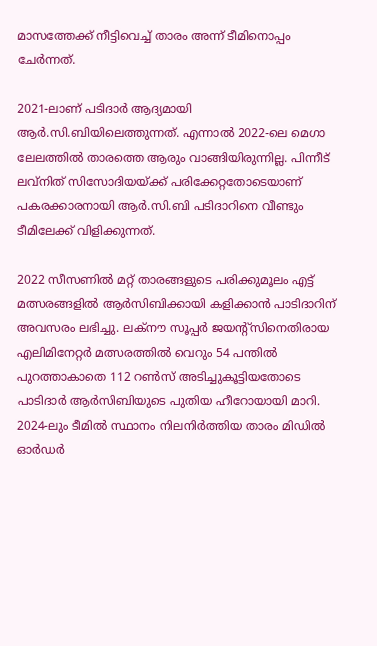മാസത്തേക്ക് നീട്ടിവെച്ച് താരം അന്ന് ടീമിനൊപ്പം ചേർന്നത്.

2021-ലാണ് പടിദാർ ആദ്യമായി ആർ.സി.ബിയിലെത്തുന്നത്. എന്നാൽ 2022-ലെ മെഗാ ലേലത്തിൽ താരത്തെ ആരും വാങ്ങിയിരുന്നില്ല. പിന്നീട് ലവ്‌നിത് സിസോദിയയ്ക്ക് പരിക്കേറ്റതോടെയാണ് പകരക്കാരനായി ആർ.സി.ബി പടിദാറിനെ വീണ്ടും ടീമിലേക്ക് വിളിക്കുന്നത്.

2022 സീസണിൽ മറ്റ് താരങ്ങളുടെ പരിക്കുമൂലം എട്ട് മത്സരങ്ങളില്‍ ആര്‍സിബിക്കായി കളിക്കാൻ പാടിദാറിന് അവസരം ലഭിച്ചു. ലക്നൗ സൂപ്പർ ജയന്‍റ്സിനെതിരായ എലിമിനേറ്റർ മത്സരത്തിൽ വെറും 54 പന്തിൽ പുറത്താകാതെ 112 റൺസ് അടിച്ചുകൂട്ടിയതോടെ പാടിദാർ ആർസിബിയുടെ പുതിയ ഹീറോയായി മാറി. 2024-ലും ടീമിൽ സ്ഥാനം നിലനിർത്തിയ താരം മിഡിൽ ഓർഡർ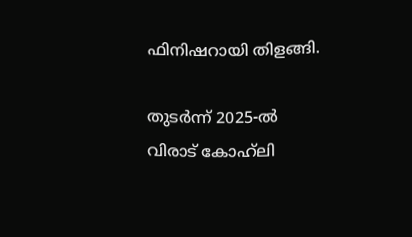ഫിനിഷറായി തിളങ്ങി.

തുടർന്ന് 2025-ൽ വിരാട് കോഹ്‌ലി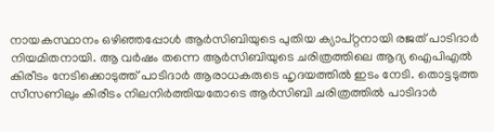നായകസ്ഥാനം ഒഴിഞ്ഞപ്പോൾ ആർസിബിയുടെ പുതിയ ക്യാപ്റ്റനായി രജത് പാടിദാർ നിയമിതനായി. ആ വർഷം തന്നെ ആർസിബിയുടെ ചരിത്രത്തിലെ ആദ്യ ഐപിഎൽ കിരീടം നേടിക്കൊടുത്ത് പാടിദാർ ആരാധകരുടെ ഹൃദയത്തില്‍ ഇടം നേടി. തൊട്ടടുത്ത സീസണിലും കിരീടം നിലനിർത്തിയതോടെ ആർസിബി ചരിത്രത്തിൽ പാടിദാർ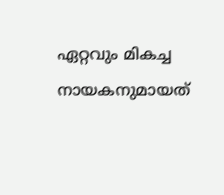ഏറ്റവും മികച്ച നായകനുമായത്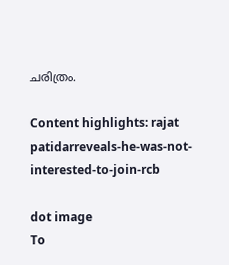ചരിത്രം.

Content highlights: rajat patidarreveals-he-was-not-interested-to-join-rcb

dot image
To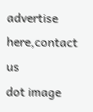advertise here,contact us
dot image